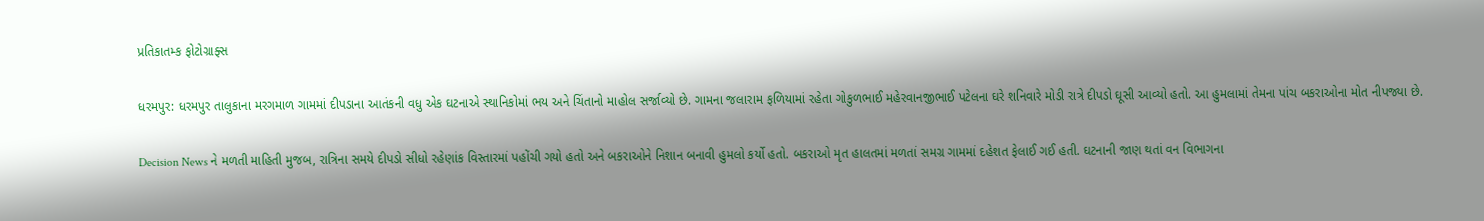પ્રતિકાતમ્ક ફોટોગ્રાફ્સ

ધરમપુર: ધરમપુર તાલુકાના મરગમાળ ગામમાં દીપડાના આતંકની વધુ એક ઘટનાએ સ્થાનિકોમાં ભય અને ચિંતાનો માહોલ સર્જાવ્યો છે. ગામના જલારામ ફળિયામાં રહેતા ગોકુળભાઈ મહેરવાનજીભાઈ પટેલના ઘરે શનિવારે મોડી રાત્રે દીપડો ઘૂસી આવ્યો હતો. આ હુમલામાં તેમના પાંચ બકરાઓના મોત નીપજ્યા છે.

Decision News ને મળતી માહિતી મુજબ, રાત્રિના સમયે દીપડો સીધો રહેણાંક વિસ્તારમાં પહોંચી ગયો હતો અને બકરાઓને નિશાન બનાવી હુમલો કર્યો હતો. બકરાઓ મૃત હાલતમાં મળતાં સમગ્ર ગામમાં દહેશત ફેલાઈ ગઈ હતી. ઘટનાની જાણ થતાં વન વિભાગના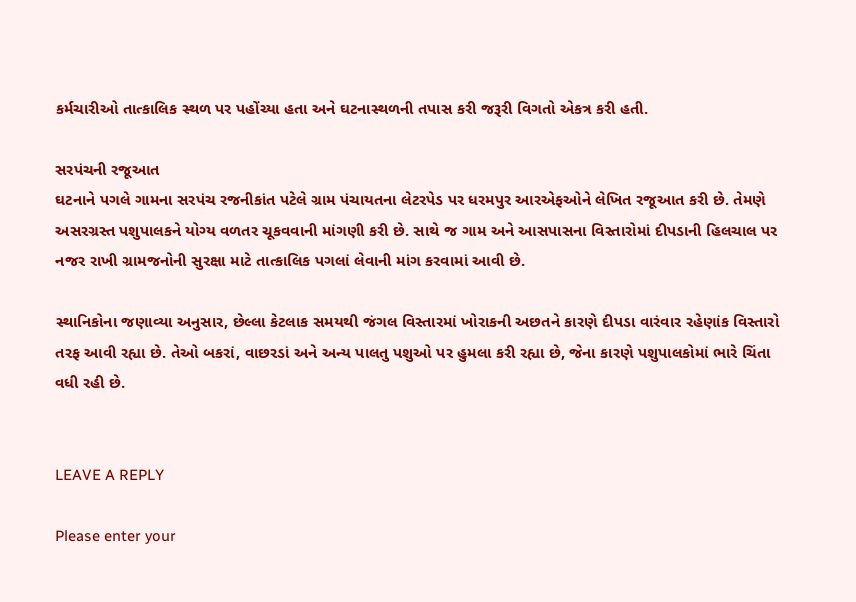કર્મચારીઓ તાત્કાલિક સ્થળ પર પહોંચ્યા હતા અને ઘટનાસ્થળની તપાસ કરી જરૂરી વિગતો એકત્ર કરી હતી.

સરપંચની રજૂઆત
ઘટનાને પગલે ગામના સરપંચ રજનીકાંત પટેલે ગ્રામ પંચાયતના લેટરપેડ પર ધરમપુર આરએફઓને લેખિત રજૂઆત કરી છે. તેમણે અસરગ્રસ્ત પશુપાલકને યોગ્ય વળતર ચૂકવવાની માંગણી કરી છે. સાથે જ ગામ અને આસપાસના વિસ્તારોમાં દીપડાની હિલચાલ પર નજર રાખી ગ્રામજનોની સુરક્ષા માટે તાત્કાલિક પગલાં લેવાની માંગ કરવામાં આવી છે.

સ્થાનિકોના જણાવ્યા અનુસાર, છેલ્લા કેટલાક સમયથી જંગલ વિસ્તારમાં ખોરાકની અછતને કારણે દીપડા વારંવાર રહેણાંક વિસ્તારો તરફ આવી રહ્યા છે. તેઓ બકરાં, વાછરડાં અને અન્ય પાલતુ પશુઓ પર હુમલા કરી રહ્યા છે, જેના કારણે પશુપાલકોમાં ભારે ચિંતા વધી રહી છે.


LEAVE A REPLY

Please enter your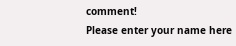comment!
Please enter your name here